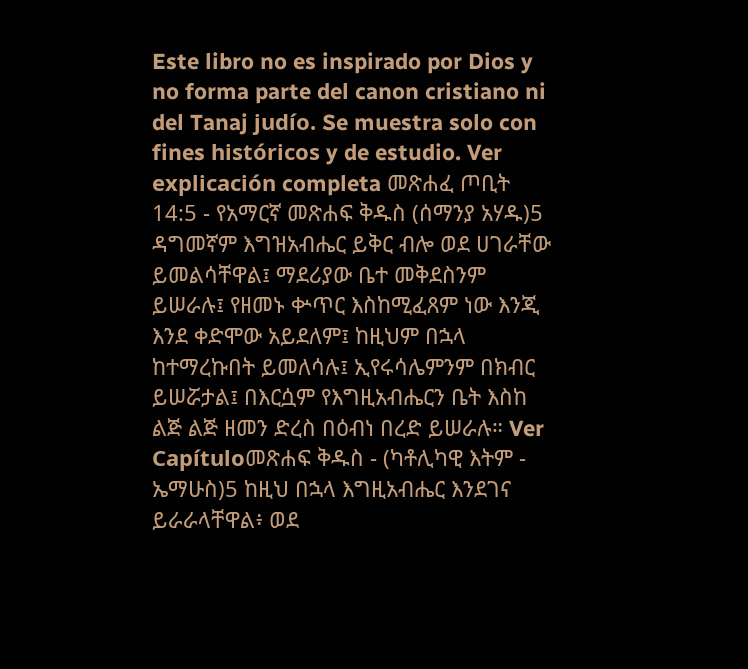Este libro no es inspirado por Dios y no forma parte del canon cristiano ni del Tanaj judío. Se muestra solo con fines históricos y de estudio. Ver explicación completa መጽሐፈ ጦቢት 14:5 - የአማርኛ መጽሐፍ ቅዱስ (ሰማንያ አሃዱ)5 ዳግመኛም እግዝአብሔር ይቅር ብሎ ወደ ሀገራቸው ይመልሳቸዋል፤ ማደሪያው ቤተ መቅደስንም ይሠራሉ፤ የዘመኑ ቍጥር እስከሚፈጸም ነው እንጂ እንደ ቀድሞው አይደለም፤ ከዚህም በኋላ ከተማረኩበት ይመለሳሉ፤ ኢየሩሳሌምንም በክብር ይሠሯታል፤ በእርሷም የእግዚአብሔርን ቤት እስከ ልጅ ልጅ ዘመን ድረስ በዕብነ በረድ ይሠራሉ። Ver Capítuloመጽሐፍ ቅዱስ - (ካቶሊካዊ እትም - ኤማሁስ)5 ከዚህ በኋላ እግዚአብሔር እንደገና ይራራላቸዋል፥ ወደ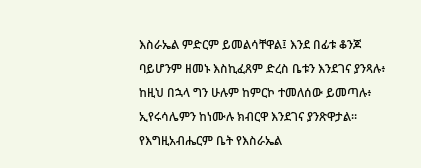እስራኤል ምድርም ይመልሳቸዋል፤ እንደ በፊቱ ቆንጆ ባይሆንም ዘመኑ እስኪፈጸም ድረስ ቤቱን እንደገና ያንጻሉ፥ ከዚህ በኋላ ግን ሁሉም ከምርኮ ተመለሰው ይመጣሉ፥ ኢየሩሳሌምን ከነሙሉ ክብርዋ እንደገና ያንጽዋታል። የእግዚአብሔርም ቤት የእስራኤል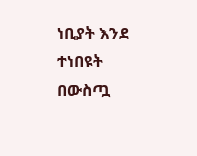ነቢያት እንደ ተነበዩት በውስጧ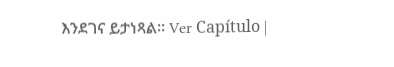እንደገና ይታነጻል። Ver Capítulo |